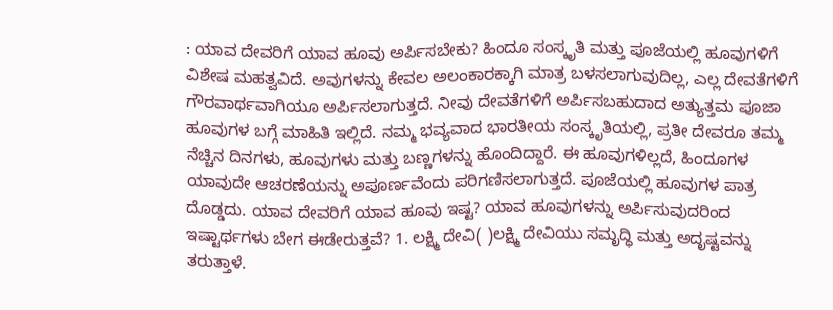: ಯಾವ ದೇವರಿಗೆ ಯಾವ ಹೂವು ಅರ್ಪಿಸಬೇಕು? ಹಿಂದೂ ಸಂಸ್ಕೃತಿ ಮತ್ತು ಪೂಜೆಯಲ್ಲಿ ಹೂವುಗಳಿಗೆ ವಿಶೇಷ ಮಹತ್ವವಿದೆ. ಅವುಗಳನ್ನು ಕೇವಲ ಅಲಂಕಾರಕ್ಕಾಗಿ ಮಾತ್ರ ಬಳಸಲಾಗುವುದಿಲ್ಲ, ಎಲ್ಲ ದೇವತೆಗಳಿಗೆ ಗೌರವಾರ್ಥವಾಗಿಯೂ ಅರ್ಪಿಸಲಾಗುತ್ತದೆ. ನೀವು ದೇವತೆಗಳಿಗೆ ಅರ್ಪಿಸಬಹುದಾದ ಅತ್ಯುತ್ತಮ ಪೂಜಾ ಹೂವುಗಳ ಬಗ್ಗೆ ಮಾಹಿತಿ ಇಲ್ಲಿದೆ. ನಮ್ಮ ಭವ್ಯವಾದ ಭಾರತೀಯ ಸಂಸ್ಕೃತಿಯಲ್ಲಿ, ಪ್ರತೀ ದೇವರೂ ತಮ್ಮ ನೆಚ್ಚಿನ ದಿನಗಳು, ಹೂವುಗಳು ಮತ್ತು ಬಣ್ಣಗಳನ್ನು ಹೊಂದಿದ್ದಾರೆ. ಈ ಹೂವುಗಳಿಲ್ಲದೆ, ಹಿಂದೂಗಳ ಯಾವುದೇ ಆಚರಣೆಯನ್ನು ಅಪೂರ್ಣವೆಂದು ಪರಿಗಣಿಸಲಾಗುತ್ತದೆ. ಪೂಜೆಯಲ್ಲಿ ಹೂವುಗಳ ಪಾತ್ರ ದೊಡ್ಡದು. ಯಾವ ದೇವರಿಗೆ ಯಾವ ಹೂವು ಇಷ್ಟ? ಯಾವ ಹೂವುಗಳನ್ನು ಅರ್ಪಿಸುವುದರಿಂದ ಇಷ್ಟಾರ್ಥಗಳು ಬೇಗ ಈಡೇರುತ್ತವೆ? 1. ಲಕ್ಷ್ಮಿ ದೇವಿ( )ಲಕ್ಷ್ಮಿ ದೇವಿಯು ಸಮೃದ್ಧಿ ಮತ್ತು ಅದೃಷ್ಟವನ್ನು ತರುತ್ತಾಳೆ.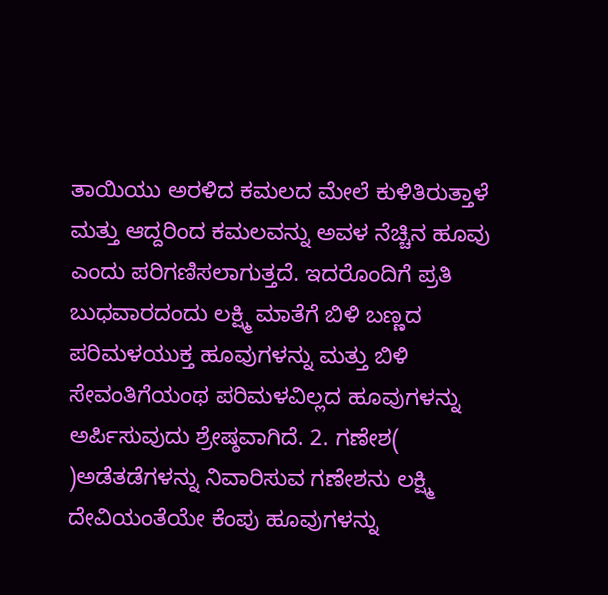ತಾಯಿಯು ಅರಳಿದ ಕಮಲದ ಮೇಲೆ ಕುಳಿತಿರುತ್ತಾಳೆ ಮತ್ತು ಆದ್ದರಿಂದ ಕಮಲವನ್ನು ಅವಳ ನೆಚ್ಚಿನ ಹೂವು ಎಂದು ಪರಿಗಣಿಸಲಾಗುತ್ತದೆ. ಇದರೊಂದಿಗೆ ಪ್ರತಿ ಬುಧವಾರದಂದು ಲಕ್ಷ್ಮಿ ಮಾತೆಗೆ ಬಿಳಿ ಬಣ್ಣದ ಪರಿಮಳಯುಕ್ತ ಹೂವುಗಳನ್ನು ಮತ್ತು ಬಿಳಿ ಸೇವಂತಿಗೆಯಂಥ ಪರಿಮಳವಿಲ್ಲದ ಹೂವುಗಳನ್ನು ಅರ್ಪಿಸುವುದು ಶ್ರೇಷ್ಠವಾಗಿದೆ. 2. ಗಣೇಶ( )ಅಡೆತಡೆಗಳನ್ನು ನಿವಾರಿಸುವ ಗಣೇಶನು ಲಕ್ಷ್ಮಿ ದೇವಿಯಂತೆಯೇ ಕೆಂಪು ಹೂವುಗಳನ್ನು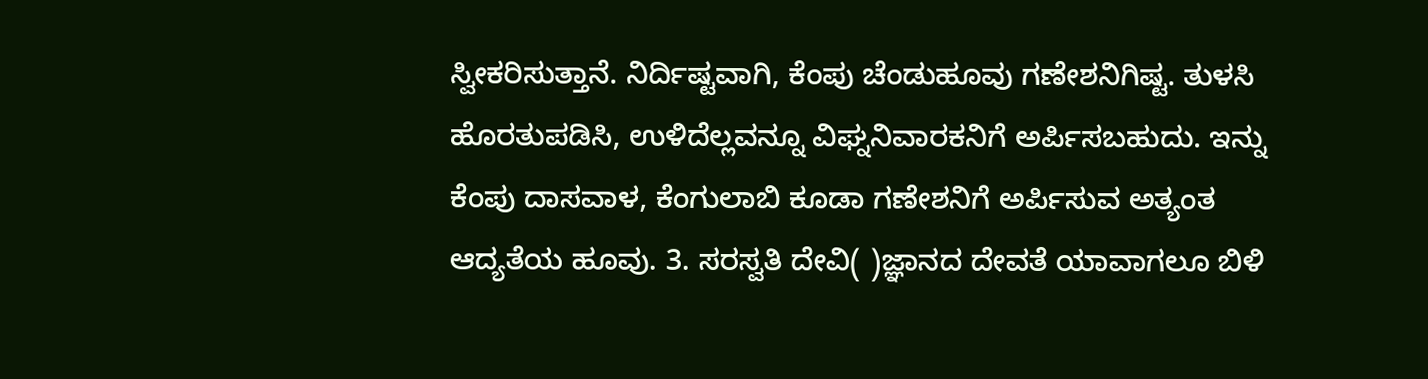ಸ್ವೀಕರಿಸುತ್ತಾನೆ. ನಿರ್ದಿಷ್ಟವಾಗಿ, ಕೆಂಪು ಚೆಂಡುಹೂವು ಗಣೇಶನಿಗಿಷ್ಟ. ತುಳಸಿ ಹೊರತುಪಡಿಸಿ, ಉಳಿದೆಲ್ಲವನ್ನೂ ವಿಘ್ನನಿವಾರಕನಿಗೆ ಅರ್ಪಿಸಬಹುದು. ಇನ್ನು ಕೆಂಪು ದಾಸವಾಳ, ಕೆಂಗುಲಾಬಿ ಕೂಡಾ ಗಣೇಶನಿಗೆ ಅರ್ಪಿಸುವ ಅತ್ಯಂತ ಆದ್ಯತೆಯ ಹೂವು. 3. ಸರಸ್ವತಿ ದೇವಿ( )ಜ್ಞಾನದ ದೇವತೆ ಯಾವಾಗಲೂ ಬಿಳಿ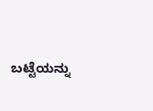ಬಟ್ಟೆಯನ್ನು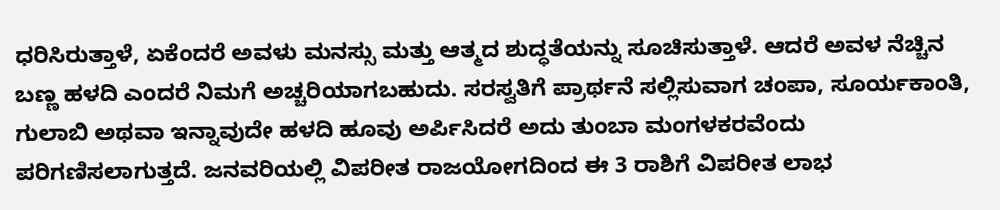ಧರಿಸಿರುತ್ತಾಳೆ, ಏಕೆಂದರೆ ಅವಳು ಮನಸ್ಸು ಮತ್ತು ಆತ್ಮದ ಶುದ್ಧತೆಯನ್ನು ಸೂಚಿಸುತ್ತಾಳೆ. ಆದರೆ ಅವಳ ನೆಚ್ಚಿನ ಬಣ್ಣ ಹಳದಿ ಎಂದರೆ ನಿಮಗೆ ಅಚ್ಚರಿಯಾಗಬಹುದು. ಸರಸ್ವತಿಗೆ ಪ್ರಾರ್ಥನೆ ಸಲ್ಲಿಸುವಾಗ ಚಂಪಾ, ಸೂರ್ಯಕಾಂತಿ, ಗುಲಾಬಿ ಅಥವಾ ಇನ್ನಾವುದೇ ಹಳದಿ ಹೂವು ಅರ್ಪಿಸಿದರೆ ಅದು ತುಂಬಾ ಮಂಗಳಕರವೆಂದು ಪರಿಗಣಿಸಲಾಗುತ್ತದೆ. ಜನವರಿಯಲ್ಲಿ ವಿಪರೀತ ರಾಜಯೋಗದಿಂದ ಈ 3 ರಾಶಿಗೆ ವಿಪರೀತ ಲಾಭ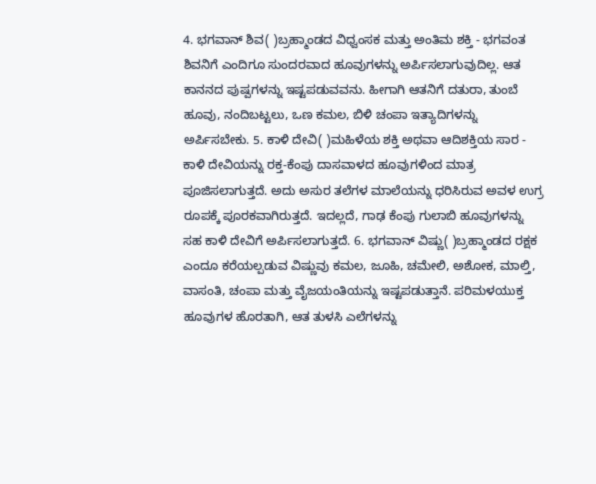4. ಭಗವಾನ್ ಶಿವ( )ಬ್ರಹ್ಮಾಂಡದ ವಿಧ್ವಂಸಕ ಮತ್ತು ಅಂತಿಮ ಶಕ್ತಿ - ಭಗವಂತ ಶಿವನಿಗೆ ಎಂದಿಗೂ ಸುಂದರವಾದ ಹೂವುಗಳನ್ನು ಅರ್ಪಿಸಲಾಗುವುದಿಲ್ಲ. ಆತ ಕಾನನದ ಪುಷ್ಪಗಳನ್ನು ಇಷ್ಟಪಡುವವನು. ಹೀಗಾಗಿ ಆತನಿಗೆ ದತುರಾ, ತುಂಬೆ ಹೂವು, ನಂದಿಬಟ್ಟಲು, ಒಣ ಕಮಲ, ಬಿಳಿ ಚಂಪಾ ಇತ್ಯಾದಿಗಳನ್ನು ಅರ್ಪಿಸಬೇಕು. 5. ಕಾಳಿ ದೇವಿ( )ಮಹಿಳೆಯ ಶಕ್ತಿ ಅಥವಾ ಆದಿಶಕ್ತಿಯ ಸಾರ - ಕಾಳಿ ದೇವಿಯನ್ನು ರಕ್ತ-ಕೆಂಪು ದಾಸವಾಳದ ಹೂವುಗಳಿಂದ ಮಾತ್ರ ಪೂಜಿಸಲಾಗುತ್ತದೆ. ಅದು ಅಸುರ ತಲೆಗಳ ಮಾಲೆಯನ್ನು ಧರಿಸಿರುವ ಅವಳ ಉಗ್ರ ರೂಪಕ್ಕೆ ಪೂರಕವಾಗಿರುತ್ತದೆ. ಇದಲ್ಲದೆ, ಗಾಢ ಕೆಂಪು ಗುಲಾಬಿ ಹೂವುಗಳನ್ನು ಸಹ ಕಾಳಿ ದೇವಿಗೆ ಅರ್ಪಿಸಲಾಗುತ್ತದೆ. 6. ಭಗವಾನ್ ವಿಷ್ಣು( )ಬ್ರಹ್ಮಾಂಡದ ರಕ್ಷಕ ಎಂದೂ ಕರೆಯಲ್ಪಡುವ ವಿಷ್ಣುವು ಕಮಲ, ಜೂಹಿ, ಚಮೇಲಿ, ಅಶೋಕ, ಮಾಲ್ತಿ, ವಾಸಂತಿ, ಚಂಪಾ ಮತ್ತು ವೈಜಯಂತಿಯನ್ನು ಇಷ್ಟಪಡುತ್ತಾನೆ. ಪರಿಮಳಯುಕ್ತ ಹೂವುಗಳ ಹೊರತಾಗಿ, ಆತ ತುಳಸಿ ಎಲೆಗಳನ್ನು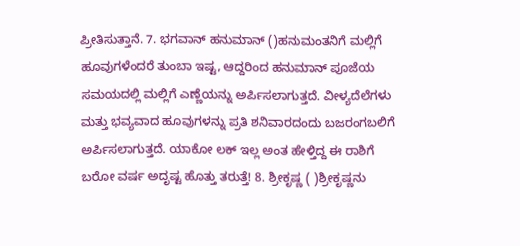ಪ್ರೀತಿಸುತ್ತಾನೆ. 7. ಭಗವಾನ್ ಹನುಮಾನ್ ()ಹನುಮಂತನಿಗೆ ಮಲ್ಲಿಗೆ ಹೂವುಗಳೆಂದರೆ ತುಂಬಾ ಇಷ್ಟ, ಆದ್ದರಿಂದ ಹನುಮಾನ್ ಪೂಜೆಯ ಸಮಯದಲ್ಲಿ ಮಲ್ಲಿಗೆ ಎಣ್ಣೆಯನ್ನು ಅರ್ಪಿಸಲಾಗುತ್ತದೆ. ವೀಳ್ಯದೆಲೆಗಳು ಮತ್ತು ಭವ್ಯವಾದ ಹೂವುಗಳನ್ನು ಪ್ರತಿ ಶನಿವಾರದಂದು ಬಜರಂಗಬಲಿಗೆ ಅರ್ಪಿಸಲಾಗುತ್ತದೆ. ಯಾಕೋ ಲಕ್ ಇಲ್ಲ ಅಂತ ಹೇಳ್ತಿದ್ದ ಈ ರಾಶಿಗೆ ಬರೋ ವರ್ಷ ಅದೃಷ್ಟ ಹೊತ್ತು ತರುತ್ತೆ! 8. ಶ್ರೀಕೃಷ್ಣ ( )ಶ್ರೀಕೃಷ್ಣನು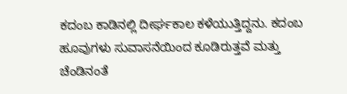ಕದಂಬ ಕಾಡಿನಲ್ಲಿ ದೀರ್ಘಕಾಲ ಕಳೆಯುತ್ತಿದ್ದನು. ಕದಂಬ ಹೂವುಗಳು ಸುವಾಸನೆಯಿಂದ ಕೂಡಿರುತ್ತವೆ ಮತ್ತು ಚೆಂಡಿನಂತೆ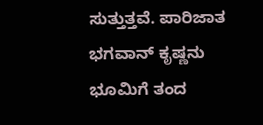ಸುತ್ತುತ್ತವೆ. ಪಾರಿಜಾತ ಭಗವಾನ್ ಕೃಷ್ಣನು ಭೂಮಿಗೆ ತಂದ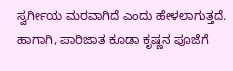ಸ್ವರ್ಗೀಯ ಮರವಾಗಿದೆ ಎಂದು ಹೇಳಲಾಗುತ್ತದೆ. ಹಾಗಾಗಿ, ಪಾರಿಜಾತ ಕೂಡಾ ಕೃಷ್ಣನ ಪೂಜೆಗೆ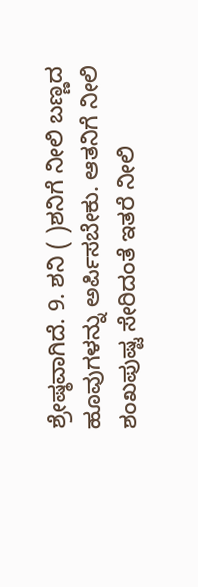ಶ್ರೇಷ್ಠವಾಗಿದೆ. 9. ಶನಿ ( )ಶನಿಗೆ ನೀಲಿ ಬಣ್ಣದ ಹೂವುಗಳನ್ನು ಅರ್ಪಿಸಬೇಕು. ಆತನಿಗೆ ನೀಲಿ ಶಂಖಪುಷ್ಟ ಸೇರಿದಂತೆ ಇತರೆ ನೀಲಿ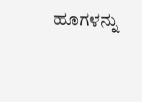ಹೂಗಳನ್ನು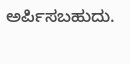ಅರ್ಪಿಸಬಹುದು.